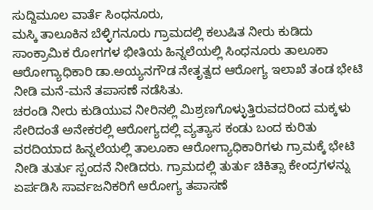ಸುದ್ದಿಮೂಲ ವಾರ್ತೆ ಸಿಂಧನೂರು,
ಮಸ್ಕಿ ತಾಲೂಕಿನ ಬೆಳ್ಳಿಗನೂರು ಗ್ರಾಮದಲ್ಲಿ ಕಲುಷಿತ ನೀರು ಕುಡಿದು ಸಾಂಕ್ರಾಮಿಕ ರೋಗಗಳ ಭೀತಿಯ ಹಿನ್ನಲೆಯಲ್ಲಿ ಸಿಂಧನೂರು ತಾಲೂಕಾ ಆರೋಗ್ಯಾಧಿಕಾರಿ ಡಾ.ಅಯ್ಯನಗೌಡ ನೇತೃತ್ವದ ಆರೋಗ್ಯ ಇಲಾಖೆ ತಂಡ ಭೇಟಿ ನೀಡಿ ಮನೆ-ಮನೆ ತಪಾಸಣೆ ನಡೆಸಿತು.
ಚರಂಡಿ ನೀರು ಕುಡಿಯುವ ನೀರಿನಲ್ಲಿ ಮಿಶ್ರಣಗೊಳ್ಳುತ್ತಿರುವದರಿಂದ ಮಕ್ಕಳು ಸೇರಿದಂತೆ ಅನೇಕರಲ್ಲಿ ಆರೋಗ್ಯದಲ್ಲಿ ವ್ಯತ್ಯಾಸ ಕಂಡು ಬಂದ ಕುರಿತು ವರದಿಯಾದ ಹಿನ್ನಲೆಯಲ್ಲಿ ತಾಲೂಕಾ ಆರೋಗ್ಯಾಧಿಕಾರಿಗಳು ಗ್ರಾಮಕ್ಕೆ ಭೇಟಿ ನೀಡಿ ತುರ್ತು ಸ್ಪಂದನೆ ನೀಡಿದರು. ಗ್ರಾಮದಲ್ಲಿ ತುರ್ತು ಚಿಕಿತ್ಸಾ ಕೇಂದ್ರಗಳನ್ನು ಏರ್ಪಡಿಸಿ ಸಾರ್ವಜನಿಕರಿಗೆ ಆರೋಗ್ಯ ತಪಾಸಣೆ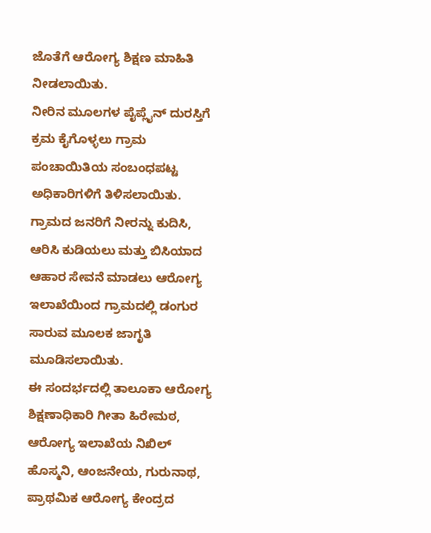ಜೊತೆಗೆ ಆರೋಗ್ಯ ಶಿಕ್ಷಣ ಮಾಹಿತಿ ನೀಡಲಾಯಿತು.
ನೀರಿನ ಮೂಲಗಳ ಪೈಪ್ಲೈನ್ ದುರಸ್ತಿಗೆ ಕ್ರಮ ಕೈಗೊಳ್ಳಲು ಗ್ರಾಮ ಪಂಚಾಯಿತಿಯ ಸಂಬಂಧಪಟ್ಟ ಅಧಿಕಾರಿಗಳಿಗೆ ತಿಳಿಸಲಾಯಿತು. ಗ್ರಾಮದ ಜನರಿಗೆ ನೀರನ್ನು ಕುದಿಸಿ, ಆರಿಸಿ ಕುಡಿಯಲು ಮತ್ತು ಬಿಸಿಯಾದ ಆಹಾರ ಸೇವನೆ ಮಾಡಲು ಆರೋಗ್ಯ ಇಲಾಖೆಯಿಂದ ಗ್ರಾಮದಲ್ಲಿ ಡಂಗುರ ಸಾರುವ ಮೂಲಕ ಜಾಗೃತಿ ಮೂಡಿಸಲಾಯಿತು.
ಈ ಸಂದರ್ಭದಲ್ಲಿ ತಾಲೂಕಾ ಆರೋಗ್ಯ ಶಿಕ್ಷಣಾಧಿಕಾರಿ ಗೀತಾ ಹಿರೇಮಠ, ಆರೋಗ್ಯ ಇಲಾಖೆಯ ನಿಖಿಲ್ ಹೊಸ್ಮನಿ, ಆಂಜನೇಯ, ಗುರುನಾಥ, ಪ್ರಾಥಮಿಕ ಆರೋಗ್ಯ ಕೇಂದ್ರದ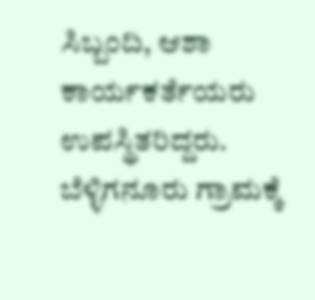ಸಿಬ್ಬಂದಿ, ಆಶಾ ಕಾರ್ಯಕರ್ತೆಯರು ಉಪಸ್ಥಿತರಿದ್ದರು.
ಬೆಳ್ಳಿಗನೂರು ಗ್ರಾಮಕ್ಕೆ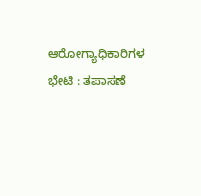ಆರೋಗ್ಯಾಧಿಕಾರಿಗಳ ಭೇಟಿ : ತಪಾಸಣೆ